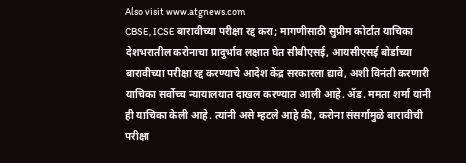Also visit www.atgnews.com
CBSE, ICSE बारावीच्या परीक्षा रद्द करा; मागणीसाठी सुप्रीम कोर्टात याचिका
देशभरातील करोनाचा प्रादुर्भाव लक्षात घेत सीबीएसई, आयसीएसई बोर्डाच्या बारावीच्या परीक्षा रद्द करण्याचे आदेश केंद्र सरकारला द्यावे, अशी विनंती करणारी याचिका सर्वोच्च न्यायालयात दाखल करण्यात आली आहे. ॲड. ममता शर्मा यांनी ही याचिका केली आहे. त्यांनी असे म्हटले आहे की, करोना संसर्गामुळे बारावीची परीक्षा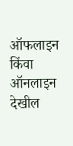ऑफलाइन किंवा ऑनलाइन देखील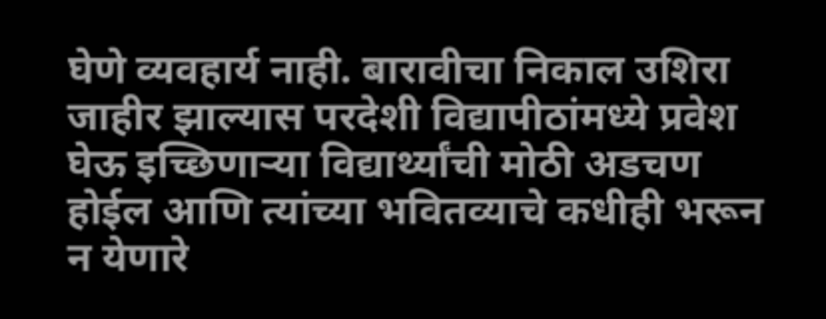घेणे व्यवहार्य नाही. बारावीचा निकाल उशिरा जाहीर झाल्यास परदेशी विद्यापीठांमध्ये प्रवेश घेऊ इच्छिणाऱ्या विद्यार्थ्यांची मोठी अडचण होईल आणि त्यांच्या भवितव्याचे कधीही भरून न येणारे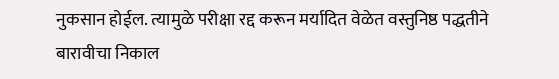नुकसान होईल. त्यामुळे परीक्षा रद्द करून मर्यादित वेळेत वस्तुनिष्ठ पद्धतीने बारावीचा निकाल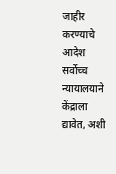जाहीर करण्याचे आदेश सर्वोच्च न्यायालयाने केंद्राला द्यावेत, अशी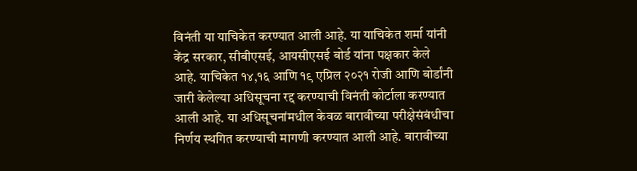विनंती या याचिकेत करण्यात आली आहे. या याचिकेत शर्मा यांनी केंद्र सरकार, सीबीएसई, आयसीएसई बोर्ड यांना पक्षकार केले आहे. याचिकेत १४,१६ आणि १९ एप्रिल २०२१ रोजी आणि बोर्डांनी जारी केलेल्या अधिसूचना रद्द करण्याची विनंती कोर्टाला करण्यात आली आहे. या अधिसूचनांमधील केवळ बारावीच्या परीक्षेसंबंधीचा निर्णय स्थगित करण्याची मागणी करण्यात आली आहे. बारावीच्या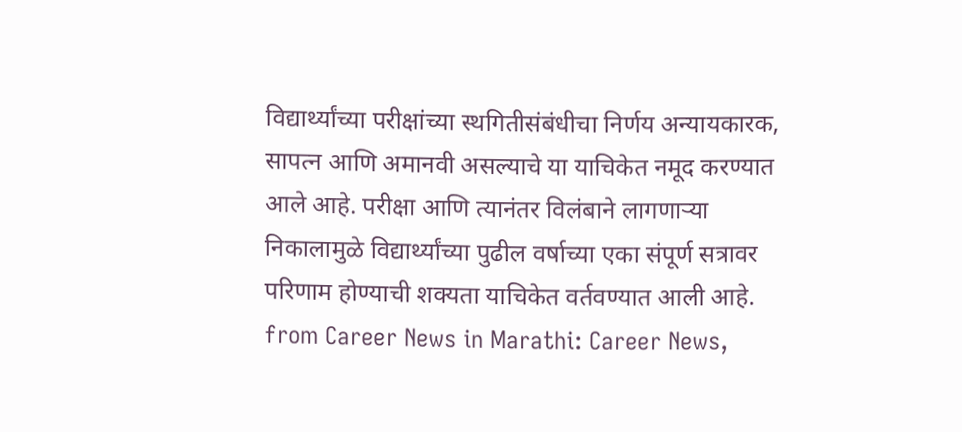विद्यार्थ्यांच्या परीक्षांच्या स्थगितीसंबंधीचा निर्णय अन्यायकारक, सापत्न आणि अमानवी असल्याचे या याचिकेत नमूद करण्यात आले आहे. परीक्षा आणि त्यानंतर विलंबाने लागणाऱ्या निकालामुळे विद्यार्थ्यांच्या पुढील वर्षाच्या एका संपूर्ण सत्रावर परिणाम होण्याची शक्यता याचिकेत वर्तवण्यात आली आहे.
from Career News in Marathi: Career News,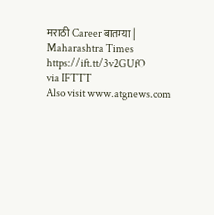मराठी Career बातम्या | Maharashtra Times https://ift.tt/3v2GUfO
via IFTTT
Also visit www.atgnews.com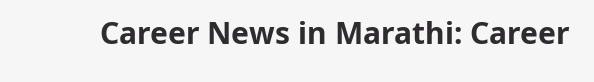Career News in Marathi: Career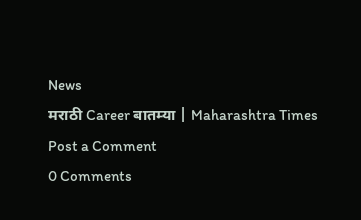News
मराठी Career बातम्या | Maharashtra Times
Post a Comment
0 Comments